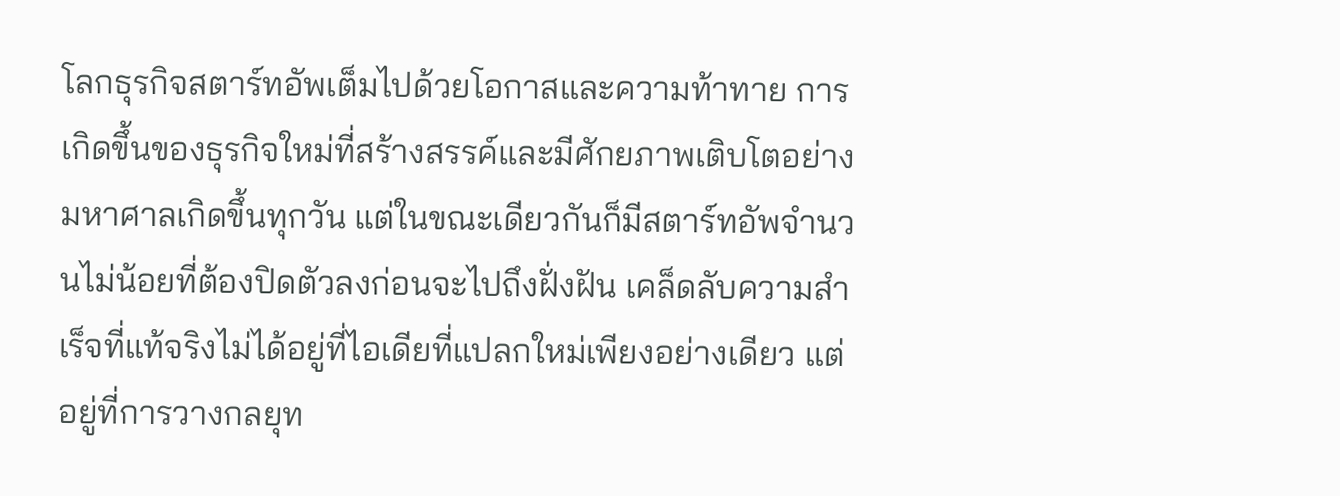โลกธุรกิจสตาร์ทอัพเต็มไปด้วยโอกาสและความท้าทาย การเกิดขึ้นของธุรกิจใหม่ที่สร้างสรรค์และมีศักยภาพเติบโตอย่างมหาศาลเกิดขึ้นทุกวัน แต่ในขณะเดียวกันก็มีสตาร์ทอัพจำนวนไม่น้อยที่ต้องปิดตัวลงก่อนจะไปถึงฝั่งฝัน เคล็ดลับความสำเร็จที่แท้จริงไม่ได้อยู่ที่ไอเดียที่แปลกใหม่เพียงอย่างเดียว แต่อยู่ที่การวางกลยุท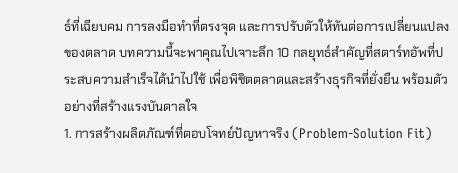ธ์ที่เฉียบคม การลงมือทำที่ตรงจุด และการปรับตัวให้ทันต่อการเปลี่ยนแปลงของตลาด บทความนี้จะพาคุณไปเจาะลึก 10 กลยุทธ์สำคัญที่สตาร์ทอัพที่ประสบความสำเร็จได้นำไปใช้ เพื่อพิชิตตลาดและสร้างธุรกิจที่ยั่งยืน พร้อมตัวอย่างที่สร้างแรงบันดาลใจ
1. การสร้างผลิตภัณฑ์ที่ตอบโจทย์ปัญหาจริง (Problem-Solution Fit)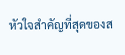หัวใจสำคัญที่สุดของส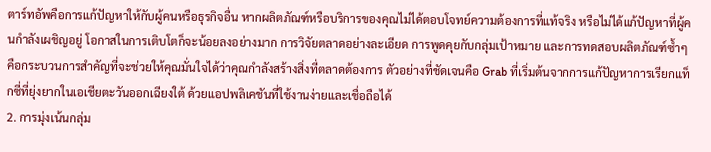ตาร์ทอัพคือการแก้ปัญหาให้กับผู้คนหรือธุรกิจอื่น หากผลิตภัณฑ์หรือบริการของคุณไม่ได้ตอบโจทย์ความต้องการที่แท้จริง หรือไม่ได้แก้ปัญหาที่ผู้คนกำลังเผชิญอยู่ โอกาสในการเติบโตก็จะน้อยลงอย่างมาก การวิจัยตลาดอย่างละเอียด การพูดคุยกับกลุ่มเป้าหมาย และการทดสอบผลิตภัณฑ์ซ้ำๆ คือกระบวนการสำคัญที่จะช่วยให้คุณมั่นใจได้ว่าคุณกำลังสร้างสิ่งที่ตลาดต้องการ ตัวอย่างที่ชัดเจนคือ Grab ที่เริ่มต้นจากการแก้ปัญหาการเรียกแท็กซี่ที่ยุ่งยากในเอเชียตะวันออกเฉียงใต้ ด้วยแอปพลิเคชันที่ใช้งานง่ายและเชื่อถือได้
2. การมุ่งเน้นกลุ่ม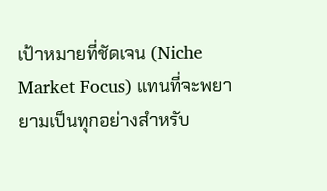เป้าหมายที่ชัดเจน (Niche Market Focus) แทนที่จะพยายามเป็นทุกอย่างสำหรับ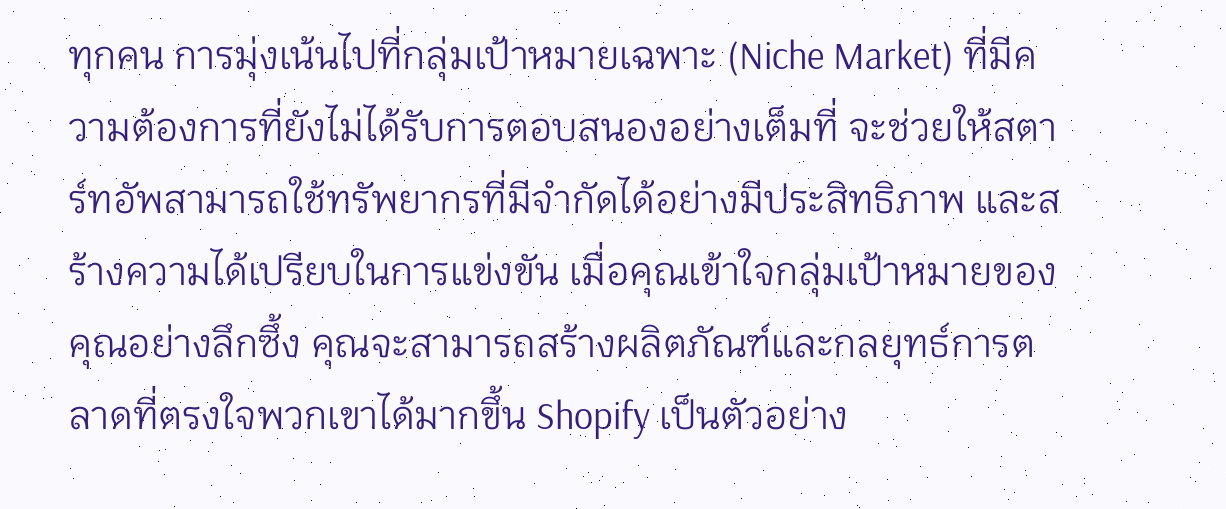ทุกคน การมุ่งเน้นไปที่กลุ่มเป้าหมายเฉพาะ (Niche Market) ที่มีความต้องการที่ยังไม่ได้รับการตอบสนองอย่างเต็มที่ จะช่วยให้สตาร์ทอัพสามารถใช้ทรัพยากรที่มีจำกัดได้อย่างมีประสิทธิภาพ และสร้างความได้เปรียบในการแข่งขัน เมื่อคุณเข้าใจกลุ่มเป้าหมายของคุณอย่างลึกซึ้ง คุณจะสามารถสร้างผลิตภัณฑ์และกลยุทธ์การตลาดที่ตรงใจพวกเขาได้มากขึ้น Shopify เป็นตัวอย่าง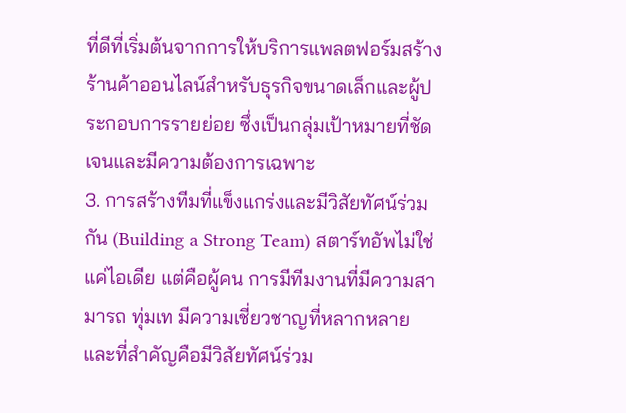ที่ดีที่เริ่มต้นจากการให้บริการแพลตฟอร์มสร้างร้านค้าออนไลน์สำหรับธุรกิจขนาดเล็กและผู้ประกอบการรายย่อย ซึ่งเป็นกลุ่มเป้าหมายที่ชัดเจนและมีความต้องการเฉพาะ
3. การสร้างทีมที่แข็งแกร่งและมีวิสัยทัศน์ร่วมกัน (Building a Strong Team) สตาร์ทอัพไม่ใช่แค่ไอเดีย แต่คือผู้คน การมีทีมงานที่มีความสามารถ ทุ่มเท มีความเชี่ยวชาญที่หลากหลาย และที่สำคัญคือมีวิสัยทัศน์ร่วม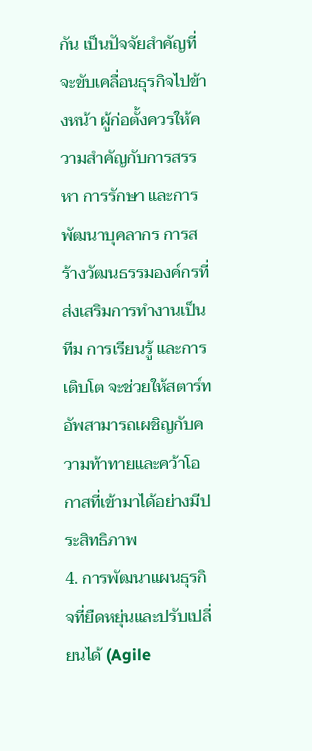กัน เป็นปัจจัยสำคัญที่จะขับเคลื่อนธุรกิจไปข้างหน้า ผู้ก่อตั้งควรให้ความสำคัญกับการสรรหา การรักษา และการพัฒนาบุคลากร การสร้างวัฒนธรรมองค์กรที่ส่งเสริมการทำงานเป็นทีม การเรียนรู้ และการเติบโต จะช่วยให้สตาร์ทอัพสามารถเผชิญกับความท้าทายและคว้าโอกาสที่เข้ามาได้อย่างมีประสิทธิภาพ
4. การพัฒนาแผนธุรกิจที่ยืดหยุ่นและปรับเปลี่ยนได้ (Agile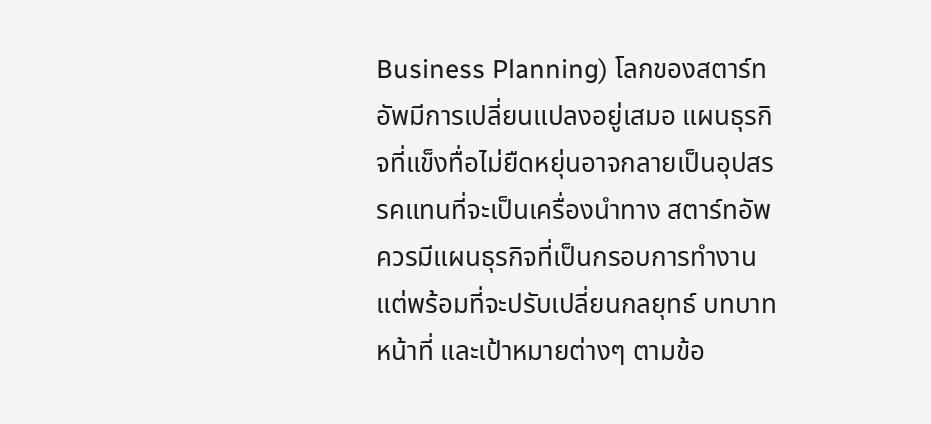Business Planning) โลกของสตาร์ทอัพมีการเปลี่ยนแปลงอยู่เสมอ แผนธุรกิจที่แข็งทื่อไม่ยืดหยุ่นอาจกลายเป็นอุปสรรคแทนที่จะเป็นเครื่องนำทาง สตาร์ทอัพควรมีแผนธุรกิจที่เป็นกรอบการทำงาน แต่พร้อมที่จะปรับเปลี่ยนกลยุทธ์ บทบาทหน้าที่ และเป้าหมายต่างๆ ตามข้อ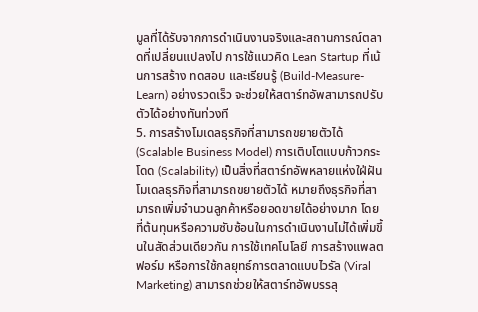มูลที่ได้รับจากการดำเนินงานจริงและสถานการณ์ตลาดที่เปลี่ยนแปลงไป การใช้แนวคิด Lean Startup ที่เน้นการสร้าง ทดสอบ และเรียนรู้ (Build-Measure-Learn) อย่างรวดเร็ว จะช่วยให้สตาร์ทอัพสามารถปรับตัวได้อย่างทันท่วงที
5. การสร้างโมเดลธุรกิจที่สามารถขยายตัวได้ (Scalable Business Model) การเติบโตแบบก้าวกระโดด (Scalability) เป็นสิ่งที่สตาร์ทอัพหลายแห่งใฝ่ฝัน โมเดลธุรกิจที่สามารถขยายตัวได้ หมายถึงธุรกิจที่สามารถเพิ่มจำนวนลูกค้าหรือยอดขายได้อย่างมาก โดยที่ต้นทุนหรือความซับซ้อนในการดำเนินงานไม่ได้เพิ่มขึ้นในสัดส่วนเดียวกัน การใช้เทคโนโลยี การสร้างแพลตฟอร์ม หรือการใช้กลยุทธ์การตลาดแบบไวรัล (Viral Marketing) สามารถช่วยให้สตาร์ทอัพบรรลุ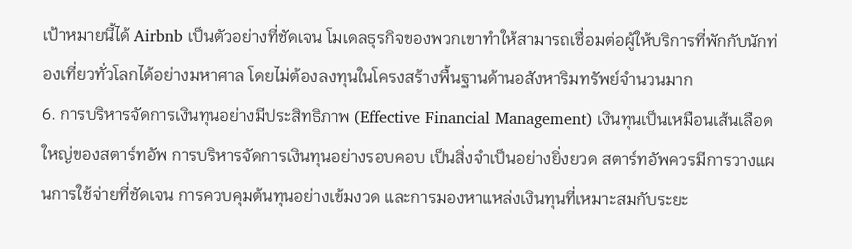เป้าหมายนี้ได้ Airbnb เป็นตัวอย่างที่ชัดเจน โมเดลธุรกิจของพวกเขาทำให้สามารถเชื่อมต่อผู้ให้บริการที่พักกับนักท่องเที่ยวทั่วโลกได้อย่างมหาศาล โดยไม่ต้องลงทุนในโครงสร้างพื้นฐานด้านอสังหาริมทรัพย์จำนวนมาก
6. การบริหารจัดการเงินทุนอย่างมีประสิทธิภาพ (Effective Financial Management) เงินทุนเป็นเหมือนเส้นเลือดใหญ่ของสตาร์ทอัพ การบริหารจัดการเงินทุนอย่างรอบคอบ เป็นสิ่งจำเป็นอย่างยิ่งยวด สตาร์ทอัพควรมีการวางแผนการใช้จ่ายที่ชัดเจน การควบคุมต้นทุนอย่างเข้มงวด และการมองหาแหล่งเงินทุนที่เหมาะสมกับระยะ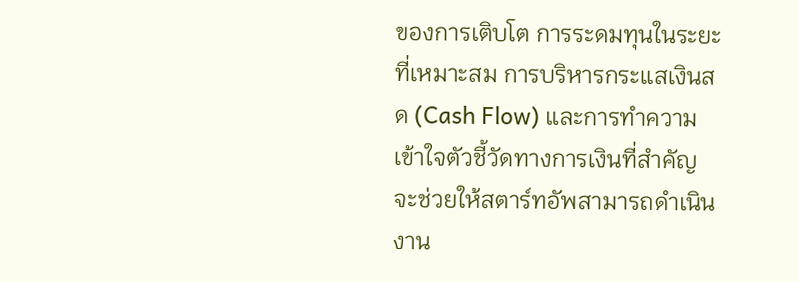ของการเติบโต การระดมทุนในระยะที่เหมาะสม การบริหารกระแสเงินสด (Cash Flow) และการทำความเข้าใจตัวชี้วัดทางการเงินที่สำคัญ จะช่วยให้สตาร์ทอัพสามารถดำเนินงาน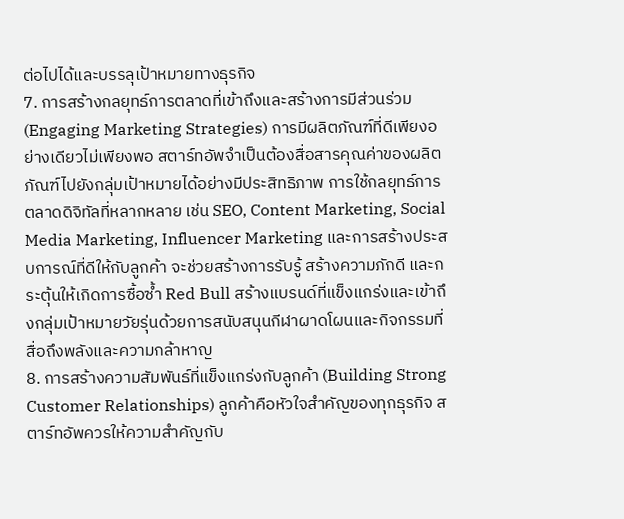ต่อไปได้และบรรลุเป้าหมายทางธุรกิจ
7. การสร้างกลยุทธ์การตลาดที่เข้าถึงและสร้างการมีส่วนร่วม (Engaging Marketing Strategies) การมีผลิตภัณฑ์ที่ดีเพียงอย่างเดียวไม่เพียงพอ สตาร์ทอัพจำเป็นต้องสื่อสารคุณค่าของผลิตภัณฑ์ไปยังกลุ่มเป้าหมายได้อย่างมีประสิทธิภาพ การใช้กลยุทธ์การตลาดดิจิทัลที่หลากหลาย เช่น SEO, Content Marketing, Social Media Marketing, Influencer Marketing และการสร้างประสบการณ์ที่ดีให้กับลูกค้า จะช่วยสร้างการรับรู้ สร้างความภักดี และกระตุ้นให้เกิดการซื้อซ้ำ Red Bull สร้างแบรนด์ที่แข็งแกร่งและเข้าถึงกลุ่มเป้าหมายวัยรุ่นด้วยการสนับสนุนกีฬาผาดโผนและกิจกรรมที่สื่อถึงพลังและความกล้าหาญ
8. การสร้างความสัมพันธ์ที่แข็งแกร่งกับลูกค้า (Building Strong Customer Relationships) ลูกค้าคือหัวใจสำคัญของทุกธุรกิจ สตาร์ทอัพควรให้ความสำคัญกับ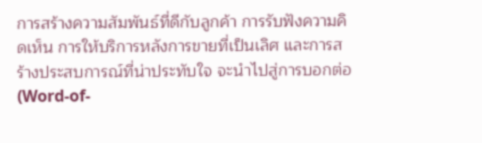การสร้างความสัมพันธ์ที่ดีกับลูกค้า การรับฟังความคิดเห็น การให้บริการหลังการขายที่เป็นเลิศ และการสร้างประสบการณ์ที่น่าประทับใจ จะนำไปสู่การบอกต่อ (Word-of-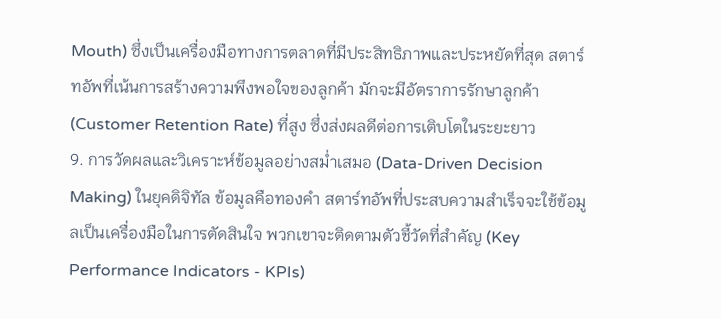Mouth) ซึ่งเป็นเครื่องมือทางการตลาดที่มีประสิทธิภาพและประหยัดที่สุด สตาร์ทอัพที่เน้นการสร้างความพึงพอใจของลูกค้า มักจะมีอัตราการรักษาลูกค้า (Customer Retention Rate) ที่สูง ซึ่งส่งผลดีต่อการเติบโตในระยะยาว
9. การวัดผลและวิเคราะห์ข้อมูลอย่างสม่ำเสมอ (Data-Driven Decision Making) ในยุคดิจิทัล ข้อมูลคือทองคำ สตาร์ทอัพที่ประสบความสำเร็จจะใช้ข้อมูลเป็นเครื่องมือในการตัดสินใจ พวกเขาจะติดตามตัวชี้วัดที่สำคัญ (Key Performance Indicators - KPIs)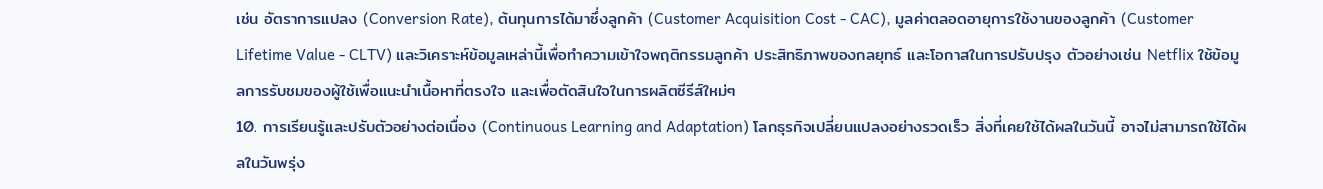เช่น อัตราการแปลง (Conversion Rate), ต้นทุนการได้มาซึ่งลูกค้า (Customer Acquisition Cost - CAC), มูลค่าตลอดอายุการใช้งานของลูกค้า (Customer Lifetime Value - CLTV) และวิเคราะห์ข้อมูลเหล่านี้เพื่อทำความเข้าใจพฤติกรรมลูกค้า ประสิทธิภาพของกลยุทธ์ และโอกาสในการปรับปรุง ตัวอย่างเช่น Netflix ใช้ข้อมูลการรับชมของผู้ใช้เพื่อแนะนำเนื้อหาที่ตรงใจ และเพื่อตัดสินใจในการผลิตซีรีส์ใหม่ๆ
10. การเรียนรู้และปรับตัวอย่างต่อเนื่อง (Continuous Learning and Adaptation) โลกธุรกิจเปลี่ยนแปลงอย่างรวดเร็ว สิ่งที่เคยใช้ได้ผลในวันนี้ อาจไม่สามารถใช้ได้ผลในวันพรุ่ง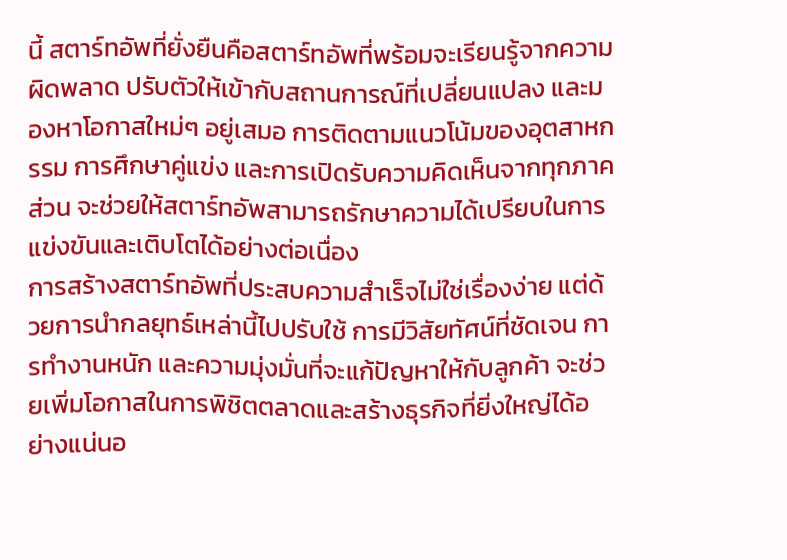นี้ สตาร์ทอัพที่ยั่งยืนคือสตาร์ทอัพที่พร้อมจะเรียนรู้จากความผิดพลาด ปรับตัวให้เข้ากับสถานการณ์ที่เปลี่ยนแปลง และมองหาโอกาสใหม่ๆ อยู่เสมอ การติดตามแนวโน้มของอุตสาหกรรม การศึกษาคู่แข่ง และการเปิดรับความคิดเห็นจากทุกภาคส่วน จะช่วยให้สตาร์ทอัพสามารถรักษาความได้เปรียบในการแข่งขันและเติบโตได้อย่างต่อเนื่อง
การสร้างสตาร์ทอัพที่ประสบความสำเร็จไม่ใช่เรื่องง่าย แต่ด้วยการนำกลยุทธ์เหล่านี้ไปปรับใช้ การมีวิสัยทัศน์ที่ชัดเจน การทำงานหนัก และความมุ่งมั่นที่จะแก้ปัญหาให้กับลูกค้า จะช่วยเพิ่มโอกาสในการพิชิตตลาดและสร้างธุรกิจที่ยิ่งใหญ่ได้อย่างแน่นอ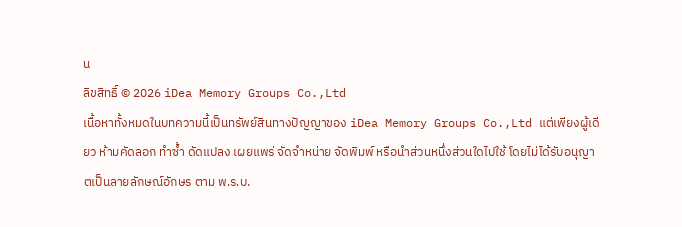น
ลิขสิทธิ์ © 2026 iDea Memory Groups Co.,Ltd
เนื้อหาทั้งหมดในบทความนี้เป็นทรัพย์สินทางปัญญาของ iDea Memory Groups Co.,Ltd แต่เพียงผู้เดียว ห้ามคัดลอก ทำซ้ำ ดัดแปลง เผยแพร่ จัดจำหน่าย จัดพิมพ์ หรือนำส่วนหนึ่งส่วนใดไปใช้ โดยไม่ได้รับอนุญาตเป็นลายลักษณ์อักษร ตาม พ.ร.บ.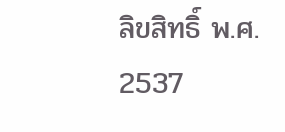ลิขสิทธิ์ พ.ศ. 2537